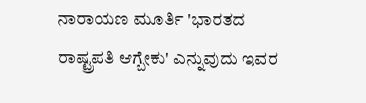ನಾರಾಯಣ ಮೂರ್ತಿ 'ಭಾರತದ ರಾಷ್ಟ್ರಪತಿ ಆಗ್ಬೇಕು' ಎನ್ನುವುದು ಇವರ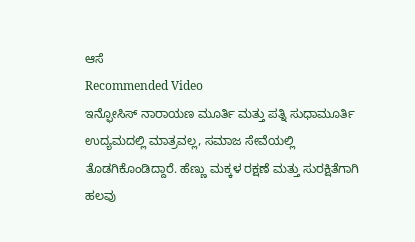ಆಸೆ
Recommended Video
ಇನ್ಫೋಸಿಸ್ ನಾರಾಯಣ ಮೂರ್ತಿ ಮತ್ತು ಪತ್ನಿ ಸುಧಾಮೂರ್ತಿ ಉದ್ಯಮದಲ್ಲಿ ಮಾತ್ರವಲ್ಲ, ಸಮಾಜ ಸೇವೆಯಲ್ಲಿ ತೊಡಗಿಕೊಂಡಿದ್ದಾರೆ. ಹೆಣ್ಣು ಮಕ್ಕಳ ರಕ್ಷಣೆ ಮತ್ತು ಸುರಕ್ಷಿತೆಗಾಗಿ ಹಲವು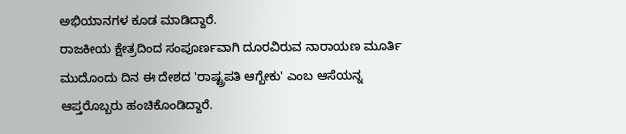ಅಭಿಯಾನಗಳ ಕೂಡ ಮಾಡಿದ್ದಾರೆ.
ರಾಜಕೀಯ ಕ್ಷೇತ್ರದಿಂದ ಸಂಪೂರ್ಣವಾಗಿ ದೂರವಿರುವ ನಾರಾಯಣ ಮೂರ್ತಿ ಮುದೊಂದು ದಿನ ಈ ದೇಶದ 'ರಾಷ್ಟ್ರಪತಿ ಆಗ್ಬೇಕು' ಎಂಬ ಆಸೆಯನ್ನ ಆಪ್ತರೊಬ್ಬರು ಹಂಚಿಕೊಂಡಿದ್ದಾರೆ.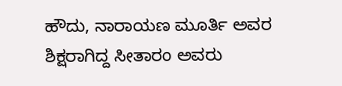ಹೌದು, ನಾರಾಯಣ ಮೂರ್ತಿ ಅವರ ಶಿಕ್ಷರಾಗಿದ್ದ ಸೀತಾರಂ ಅವರು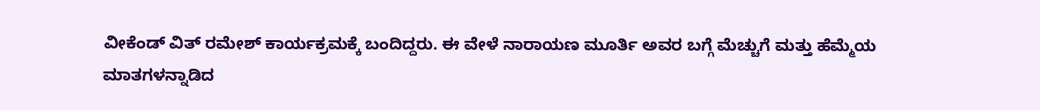ವೀಕೆಂಡ್ ವಿತ್ ರಮೇಶ್ ಕಾರ್ಯಕ್ರಮಕ್ಕೆ ಬಂದಿದ್ದರು. ಈ ವೇಳೆ ನಾರಾಯಣ ಮೂರ್ತಿ ಅವರ ಬಗ್ಗೆ ಮೆಚ್ಚುಗೆ ಮತ್ತು ಹೆಮ್ಮೆಯ ಮಾತಗಳನ್ನಾಡಿದ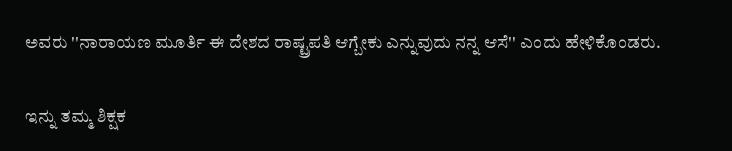ಅವರು ''ನಾರಾಯಣ ಮೂರ್ತಿ ಈ ದೇಶದ ರಾಷ್ಟ್ರಪತಿ ಆಗ್ಬೇಕು ಎನ್ನುವುದು ನನ್ನ ಆಸೆ'' ಎಂದು ಹೇಳಿಕೊಂಡರು.

ಇನ್ನು ತಮ್ಮ ಶಿಕ್ಷಕ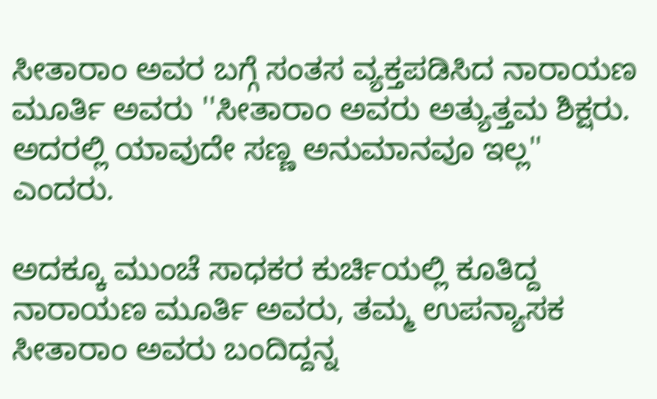ಸೀತಾರಾಂ ಅವರ ಬಗ್ಗೆ ಸಂತಸ ವ್ಯಕ್ತಪಡಿಸಿದ ನಾರಾಯಣ ಮೂರ್ತಿ ಅವರು ''ಸೀತಾರಾಂ ಅವರು ಅತ್ಯುತ್ತಮ ಶಿಕ್ಷರು. ಅದರಲ್ಲಿ ಯಾವುದೇ ಸಣ್ಣ ಅನುಮಾನವೂ ಇಲ್ಲ'' ಎಂದರು.

ಅದಕ್ಕೂ ಮುಂಚೆ ಸಾಧಕರ ಕುರ್ಚಿಯಲ್ಲಿ ಕೂತಿದ್ದ ನಾರಾಯಣ ಮೂರ್ತಿ ಅವರು, ತಮ್ಮ ಉಪನ್ಯಾಸಕ ಸೀತಾರಾಂ ಅವರು ಬಂದಿದ್ದನ್ನ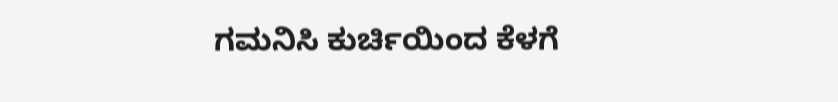ಗಮನಿಸಿ ಕುರ್ಚಿಯಿಂದ ಕೆಳಗೆ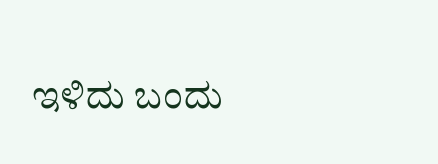ಇಳಿದು ಬಂದು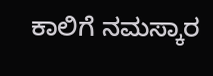ಕಾಲಿಗೆ ನಮಸ್ಕಾರ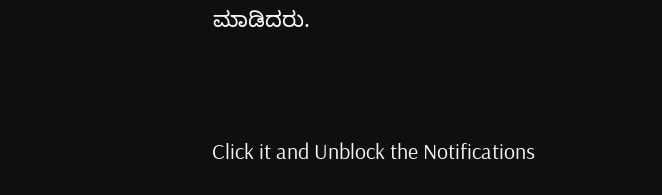ಮಾಡಿದರು.


Click it and Unblock the Notifications